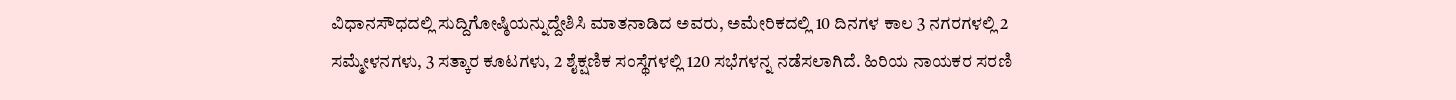ವಿಧಾನಸೌಧದಲ್ಲಿ ಸುದ್ದಿಗೋಷ್ಠಿಯನ್ನುದ್ದೇಶಿಸಿ ಮಾತನಾಡಿದ ಅವರು, ಅಮೇರಿಕದಲ್ಲಿ 10 ದಿನಗಳ ಕಾಲ 3 ನಗರಗಳಲ್ಲಿ 2 ಸಮ್ಮೇಳನಗಳು, 3 ಸತ್ಕಾರ ಕೂಟಗಳು, 2 ಶೈಕ್ಷಣಿಕ ಸಂಸ್ಥೆಗಳಲ್ಲಿ 120 ಸಭೆಗಳನ್ನ ನಡೆಸಲಾಗಿದೆ. ಹಿರಿಯ ನಾಯಕರ ಸರಣಿ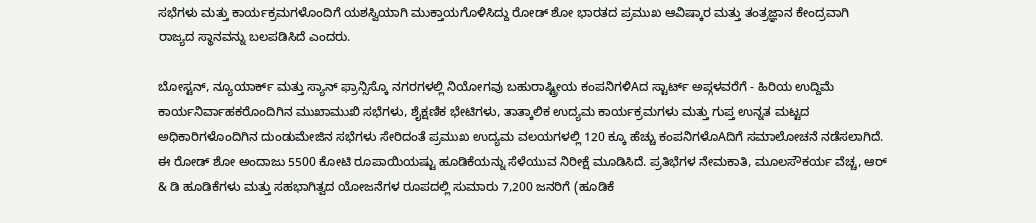ಸಭೆಗಳು ಮತ್ತು ಕಾರ್ಯಕ್ರಮಗಳೊಂದಿಗೆ ಯಶಸ್ವಿಯಾಗಿ ಮುಕ್ತಾಯಗೊಳಿಸಿದ್ದು ರೋಡ್ ಶೋ ಭಾರತದ ಪ್ರಮುಖ ಆವಿಷ್ಕಾರ ಮತ್ತು ತಂತ್ರಜ್ಞಾನ ಕೇಂದ್ರವಾಗಿ ರಾಜ್ಯದ ಸ್ಥಾನವನ್ನು ಬಲಪಡಿಸಿದೆ ಎಂದರು.

ಬೋಸ್ಟನ್, ನ್ಯೂಯಾರ್ಕ್ ಮತ್ತು ಸ್ಯಾನ್ ಫ್ರಾನ್ಸಿಸ್ಕೊ ನಗರಗಳಲ್ಲಿ ನಿಯೋಗವು ಬಹುರಾಷ್ಟ್ರೀಯ ಕಂಪನಿಗಳಿAದ ಸ್ಟಾರ್ಟ್ ಅಪ್ಗಳವರೆಗೆ - ಹಿರಿಯ ಉದ್ದಿಮೆ ಕಾರ್ಯನಿರ್ವಾಹಕರೊಂದಿಗಿನ ಮುಖಾಮುಖಿ ಸಭೆಗಳು, ಶೈಕ್ಷಣಿಕ ಭೇಟಿಗಳು, ತಾತ್ಕಾಲಿಕ ಉದ್ಯಮ ಕಾರ್ಯಕ್ರಮಗಳು ಮತ್ತು ಗುಪ್ತ ಉನ್ನತ ಮಟ್ಟದ ಅಧಿಕಾರಿಗಳೊಂದಿಗಿನ ದುಂಡುಮೇಜಿನ ಸಭೆಗಳು ಸೇರಿದಂತೆ ಪ್ರಮುಖ ಉದ್ಯಮ ವಲಯಗಳಲ್ಲಿ 120 ಕ್ಕೂ ಹೆಚ್ಚು ಕಂಪನಿಗಳೊAದಿಗೆ ಸಮಾಲೋಚನೆ ನಡೆಸಲಾಗಿದೆ. ಈ ರೋಡ್ ಶೋ ಅಂದಾಜು 5500 ಕೋಟಿ ರೂಪಾಯಿಯಷ್ಟು ಹೂಡಿಕೆಯನ್ನು ಸೆಳೆಯುವ ನಿರೀಕ್ಷೆ ಮೂಡಿಸಿದೆ. ಪ್ರತಿಭೆಗಳ ನೇಮಕಾತಿ, ಮೂಲಸೌಕರ್ಯ ವೆಚ್ಚ, ಆರ್ & ಡಿ ಹೂಡಿಕೆಗಳು ಮತ್ತು ಸಹಭಾಗಿತ್ವದ ಯೋಜನೆಗಳ ರೂಪದಲ್ಲಿ ಸುಮಾರು 7,200 ಜನರಿಗೆ (ಹೂಡಿಕೆ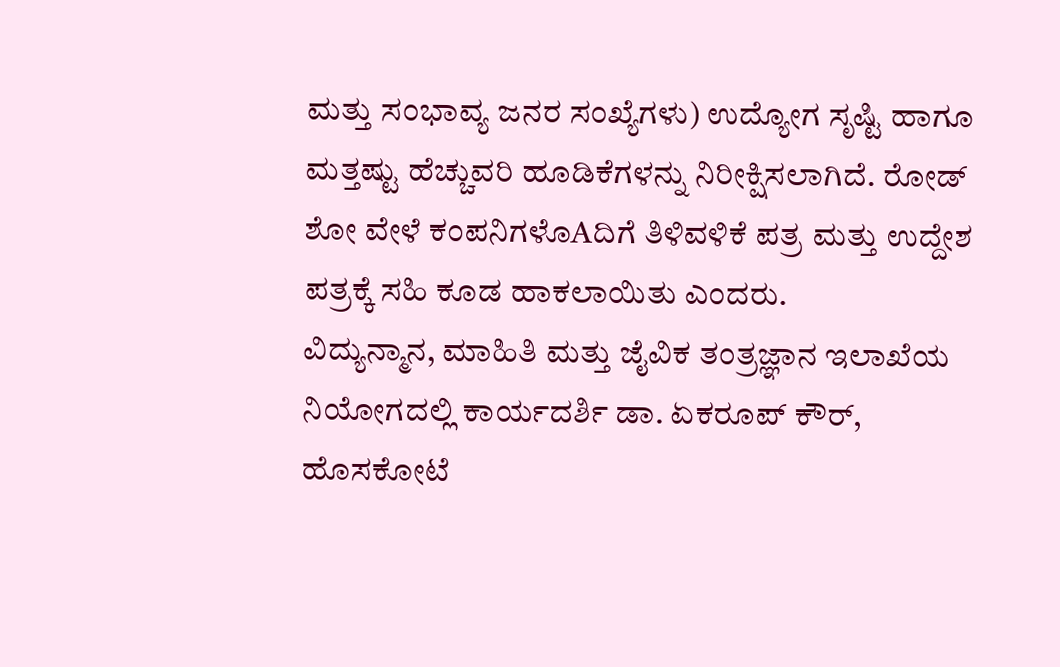ಮತ್ತು ಸಂಭಾವ್ಯ ಜನರ ಸಂಖ್ಯೆಗಳು) ಉದ್ಯೋಗ ಸೃಷ್ಟಿ ಹಾಗೂ ಮತ್ತಷ್ಟು ಹೆಚ್ಚುವರಿ ಹೂಡಿಕೆಗಳನ್ನು ನಿರೀಕ್ಷಿಸಲಾಗಿದೆ. ರೋಡ್ ಶೋ ವೇಳೆ ಕಂಪನಿಗಳೊAದಿಗೆ ತಿಳಿವಳಿಕೆ ಪತ್ರ ಮತ್ತು ಉದ್ದೇಶ ಪತ್ರಕ್ಕೆ ಸಹಿ ಕೂಡ ಹಾಕಲಾಯಿತು ಎಂದರು.
ವಿದ್ಯುನ್ಮಾನ, ಮಾಹಿತಿ ಮತ್ತು ಜೈವಿಕ ತಂತ್ರಜ್ಞಾನ ಇಲಾಖೆಯ ನಿಯೋಗದಲ್ಲಿ ಕಾರ್ಯದರ್ಶಿ ಡಾ. ಏಕರೂಪ್ ಕೌರ್, ಹೊಸಕೋಟೆ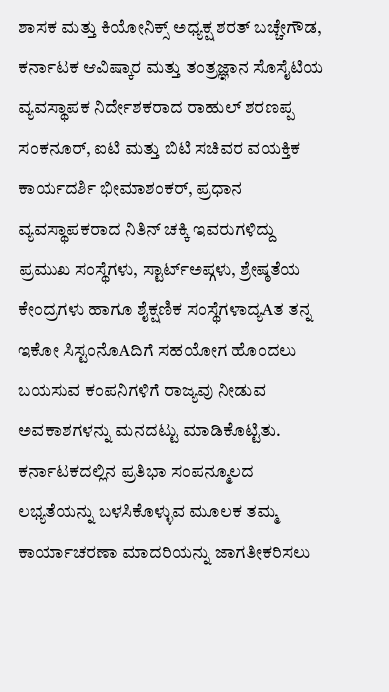ಶಾಸಕ ಮತ್ತು ಕಿಯೋನಿಕ್ಸ್ ಅಧ್ಯಕ್ಷ ಶರತ್ ಬಚ್ಚೇಗೌಡ, ಕರ್ನಾಟಕ ಆವಿಷ್ಕಾರ ಮತ್ತು ತಂತ್ರಜ್ಞಾನ ಸೊಸೈಟಿಯ ವ್ಯವಸ್ಥಾಪಕ ನಿರ್ದೇಶಕರಾದ ರಾಹುಲ್ ಶರಣಪ್ಪ ಸಂಕನೂರ್, ಐಟಿ ಮತ್ತು ಬಿಟಿ ಸಚಿವರ ವಯಕ್ತಿಕ ಕಾರ್ಯದರ್ಶಿ ಭೀಮಾಶಂಕರ್, ಪ್ರಧಾನ ವ್ಯವಸ್ಥಾಪಕರಾದ ನಿತಿನ್ ಚಕ್ಕಿ ಇವರುಗಳಿದ್ದು ಪ್ರಮುಖ ಸಂಸ್ಥೆಗಳು, ಸ್ಟಾರ್ಟ್ಅಪ್ಗಳು, ಶ್ರೇಷ್ಠತೆಯ ಕೇಂದ್ರಗಳು ಹಾಗೂ ಶೈಕ್ಷಣಿಕ ಸಂಸ್ಥೆಗಳಾದ್ಯAತ ತನ್ನ ಇಕೋ ಸಿಸ್ಟಂನೊAದಿಗೆ ಸಹಯೋಗ ಹೊಂದಲು ಬಯಸುವ ಕಂಪನಿಗಳಿಗೆ ರಾಜ್ಯವು ನೀಡುವ ಅವಕಾಶಗಳನ್ನು ಮನದಟ್ಟು ಮಾಡಿಕೊಟ್ಟಿತು.
ಕರ್ನಾಟಕದಲ್ಲಿನ ಪ್ರತಿಭಾ ಸಂಪನ್ಮೂಲದ ಲಭ್ಯತೆಯನ್ನು ಬಳಸಿಕೊಳ್ಳುವ ಮೂಲಕ ತಮ್ಮ ಕಾರ್ಯಾಚರಣಾ ಮಾದರಿಯನ್ನು ಜಾಗತೀಕರಿಸಲು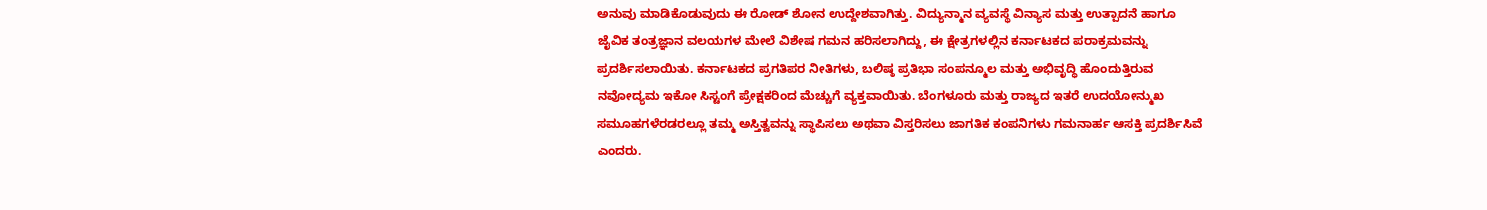ಅನುವು ಮಾಡಿಕೊಡುವುದು ಈ ರೋಡ್ ಶೋನ ಉದ್ದೇಶವಾಗಿತ್ತು. ವಿದ್ಯುನ್ಮಾನ ವ್ಯವಸ್ಥೆ ವಿನ್ಯಾಸ ಮತ್ತು ಉತ್ಪಾದನೆ ಹಾಗೂ ಜೈವಿಕ ತಂತ್ರಜ್ಞಾನ ವಲಯಗಳ ಮೇಲೆ ವಿಶೇಷ ಗಮನ ಹರಿಸಲಾಗಿದ್ದು, ಈ ಕ್ಷೇತ್ರಗಳಲ್ಲಿನ ಕರ್ನಾಟಕದ ಪರಾಕ್ರಮವನ್ನು ಪ್ರದರ್ಶಿಸಲಾಯಿತು. ಕರ್ನಾಟಕದ ಪ್ರಗತಿಪರ ನೀತಿಗಳು, ಬಲಿಷ್ಠ ಪ್ರತಿಭಾ ಸಂಪನ್ಮೂಲ ಮತ್ತು ಅಭಿವೃದ್ಧಿ ಹೊಂದುತ್ತಿರುವ ನವೋದ್ಯಮ ಇಕೋ ಸಿಸ್ಟಂಗೆ ಪ್ರೇಕ್ಷಕರಿಂದ ಮೆಚ್ಚುಗೆ ವ್ಯಕ್ತವಾಯಿತು. ಬೆಂಗಳೂರು ಮತ್ತು ರಾಜ್ಯದ ಇತರೆ ಉದಯೋನ್ಮುಖ ಸಮೂಹಗಳೆರಡರಲ್ಲೂ ತಮ್ಮ ಅಸ್ತಿತ್ವವನ್ನು ಸ್ಥಾಪಿಸಲು ಅಥವಾ ವಿಸ್ತರಿಸಲು ಜಾಗತಿಕ ಕಂಪನಿಗಳು ಗಮನಾರ್ಹ ಆಸಕ್ತಿ ಪ್ರದರ್ಶಿಸಿವೆ ಎಂದರು.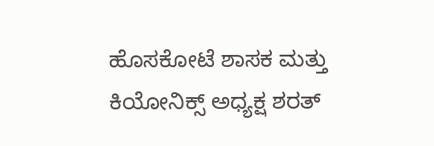ಹೊಸಕೋಟೆ ಶಾಸಕ ಮತ್ತು ಕಿಯೋನಿಕ್ಸ್ ಅಧ್ಯಕ್ಷ ಶರತ್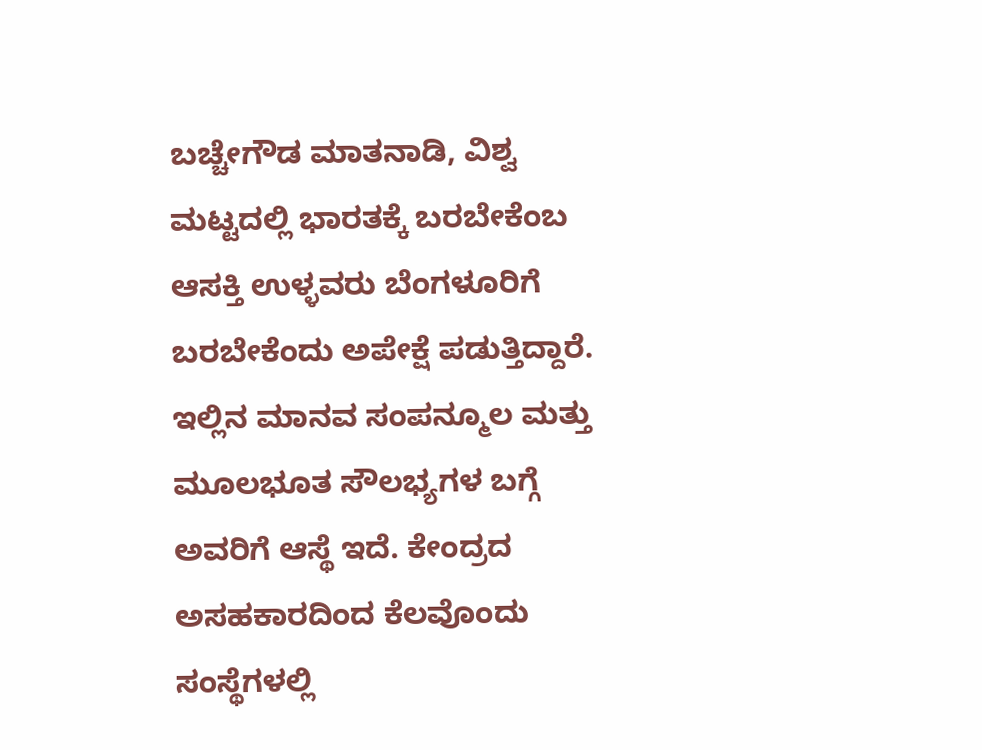ಬಚ್ಚೇಗೌಡ ಮಾತನಾಡಿ, ವಿಶ್ವ ಮಟ್ಟದಲ್ಲಿ ಭಾರತಕ್ಕೆ ಬರಬೇಕೆಂಬ ಆಸಕ್ತಿ ಉಳ್ಳವರು ಬೆಂಗಳೂರಿಗೆ ಬರಬೇಕೆಂದು ಅಪೇಕ್ಷೆ ಪಡುತ್ತಿದ್ದಾರೆ. ಇಲ್ಲಿನ ಮಾನವ ಸಂಪನ್ಮೂಲ ಮತ್ತು ಮೂಲಭೂತ ಸೌಲಭ್ಯಗಳ ಬಗ್ಗೆ ಅವರಿಗೆ ಆಸ್ಥೆ ಇದೆ. ಕೇಂದ್ರದ ಅಸಹಕಾರದಿಂದ ಕೆಲವೊಂದು ಸಂಸ್ಥೆಗಳಲ್ಲಿ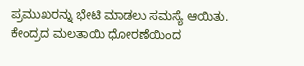ಪ್ರಮುಖರನ್ನು ಭೇಟಿ ಮಾಡಲು ಸಮಸ್ಯೆ ಆಯಿತು. ಕೇಂದ್ರದ ಮಲತಾಯಿ ಧೋರಣೆಯಿಂದ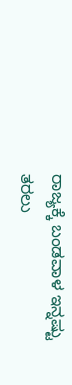ರಾಜ್ಯಕ್ಕೆ ಬಂಡವಾಳ ಇನ್ನಷ್ಟು ತರಲು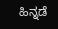ಹಿನ್ನಡೆ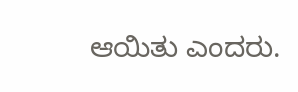ಆಯಿತು ಎಂದರು.